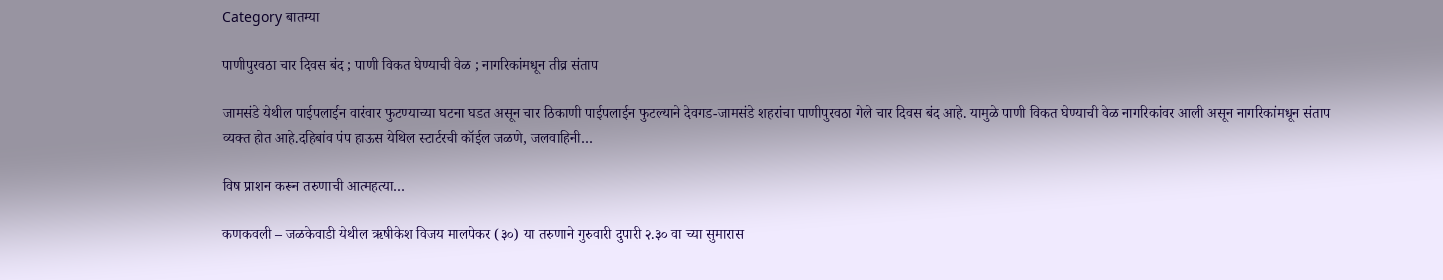Category बातम्या

पाणीपुरवठा चार दिवस बंद ; पाणी विकत घेण्याची वेळ ; नागरिकांमधून तीव्र संताप

जामसंडे येथील पाईपलाईन वारंवार फुटण्याच्या घटना घडत असून चार ठिकाणी पाईपलाईन फुटल्याने देवगड-जामसंडे शहरांचा पाणीपुरवठा गेले चार दिवस बंद आहे. यामुळे पाणी विकत घेण्याची वेळ नागरिकांवर आली असून नागरिकांमधून संताप व्यक्त होत आहे.दहिबांव पंप हाऊस येथिल स्टार्टरची कॉईल जळणे, जलवाहिनी…

विष प्राशन करून तरुणाची आत्महत्या…

कणकवली – जळकेवाडी येथील ऋषीकेश विजय मालपेकर (३०) या तरुणाने गुरुवारी दुपारी २.३० वा च्या सुमारास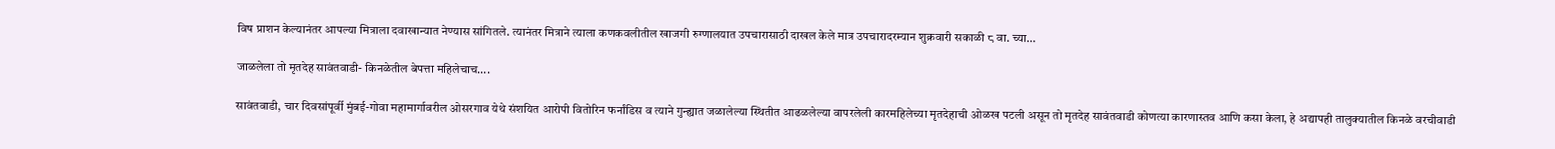विष प्राशन केल्यानंतर आपल्या मित्राला दवाखान्यात नेण्यास सांगितले. त्यानंतर मित्राने त्याला कणकवलीतील खाजगी रुग्णालयात उपचारासाठी दाखल केले मात्र उपचारादरम्यान शुक्रवारी सकाळी ८ वा. च्या…

जाळलेला तो मृतदेह सावंतवाडी- किनळेतील बेपत्ता महिलेचाच….

सावंतवाडी, चार दिवसांपूर्वी मुंबई-गोवा महामार्गावरील ओसरगाव येथे संशयित आरोपी वितोरिन फर्नांडिस व त्याने गुन्ह्यात जळालेल्या स्थितीत आढळलेल्या वापरलेली कारमहिलेच्या मृतदेहाची ओळख पटली असून तो मृतदेह सावंतवाडी कोणत्या कारणास्तव आणि कसा केला, हे अद्यापही तालुक्यातील किनळे वरचीवाडी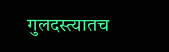गुलदस्त्यातच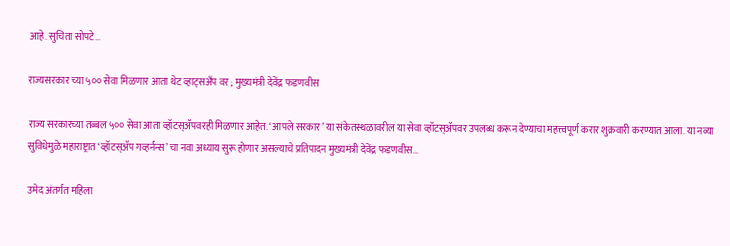आहे. सुचिता सोपटे…

राज्यसरकार च्या ५०० सेवा मिळणार आता थेट व्हाट्सअँप वर ; मुख्यमंत्री देवेंद्र फडणवीस

राज्य सरकारच्या तब्बल ५०० सेवा आता व्हॉटस्ॲपवरही मिळणार आहेत. ‘आपले सरकार’ या संकेतस्थळावरील या सेवा व्हॉटस्ॲपवर उपलब्ध करून देण्याचा महत्त्वपूर्ण करार शुक्रवारी करण्यात आला. या नव्या सुविधेमुळे महाराष्ट्रात ‘व्हॉटस्ॲप गव्हर्नन्स’ चा नवा अध्याय सुरू होणार असल्याचे प्रतिपादन मुख्यमंत्री देवेंद्र फडणवीस…

उमेद अंतर्गत महिला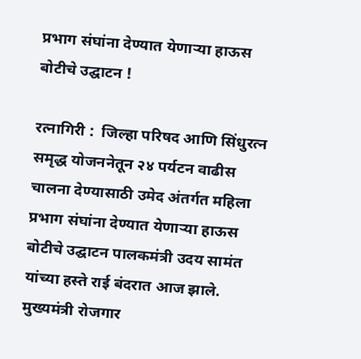प्रभाग संघांना देण्यात येणाऱ्या हाऊस बोटीचे उद्घाटन !

रत्नागिरी :  जिल्हा परिषद आणि सिंधुरत्न समृद्ध योजननेतून २४ पर्यटन वाढीस चालना देण्यासाठी उमेद अंतर्गत महिला प्रभाग संघांना देण्यात येणाऱ्या हाऊस बोटीचे उद्घाटन पालकमंत्री उदय सामंत यांच्या हस्ते राई बंदरात आज झाले. मुख्यमंत्री रोजगार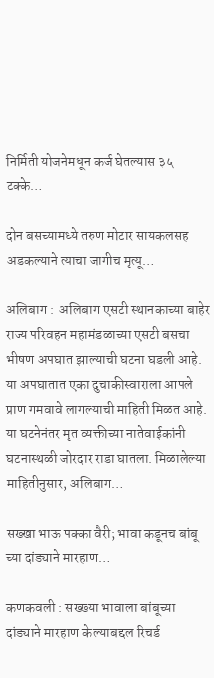निर्मिती योजनेमधून कर्ज घेतल्यास ३५ टक्के…

दोन बसच्यामध्ये तरुण मोटार सायकलसह अडकल्याने त्याचा जागीच मृत्यू…

अलिबाग :  अलिबाग एसटी स्थानकाच्या बाहेर राज्य परिवहन महामंडळाच्या एसटी बसचा भीषण अपघात झाल्याची घटना घडली आहे. या अपघातात एका दुचाकीस्वाराला आपले प्राण गमवावे लागल्याची माहिती मिळत आहे. या घटनेनंतर मृत व्यक्तीच्या नातेवाईकांनी घटनास्थळी जोरदार राडा घातला. मिळालेल्या माहितीनुसार, अलिबाग…

सख्खा भाऊ पक्का वैरी; भावा कडूनच बांबू च्या दांड्याने मारहाण…

कणकवली : सख्ख्या भावाला बांबूच्या दांड्याने मारहाण केल्याबद्दल रिचर्ड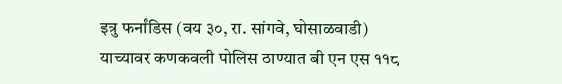इत्रु फर्नांडिस (वय ३०, रा. सांगवे, घोसाळवाडी) याच्यावर कणकवली पोलिस ठाण्यात बी एन एस ११८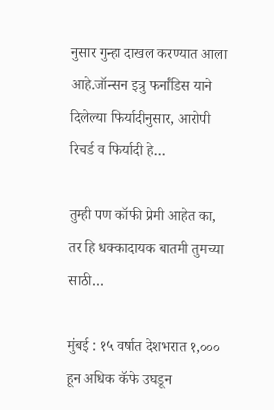नुसार गुन्हा दाखल करण्यात आला आहे.जॉन्सन इत्रु फर्नांडिस याने दिलेल्या फिर्यादीनुसार, आरोपी रिचर्ड व फिर्यादी हे…

तुम्ही पण कॉफी प्रेमी आहेत का, तर हि धक्कादायक बातमी तुमच्या साठी…

मुंबई : १५ वर्षात देशभरात १,००० हून अधिक कॅफे उघडून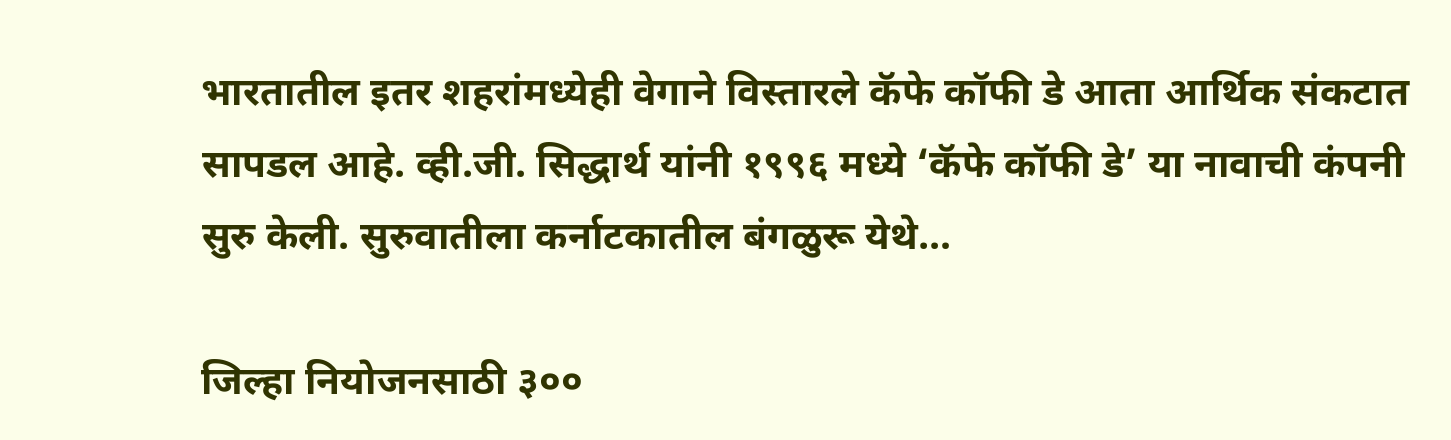भारतातील इतर शहरांमध्येही वेगाने विस्तारले कॅफे कॉफी डे आता आर्थिक संकटात सापडल आहे. व्ही.जी. सिद्धार्थ यांनी १९९६ मध्ये ‘कॅफे कॉफी डे’ या नावाची कंपनी सुरु केली. सुरुवातीला कर्नाटकातील बंगळुरू येथे…

जिल्हा नियोजनसाठी ३००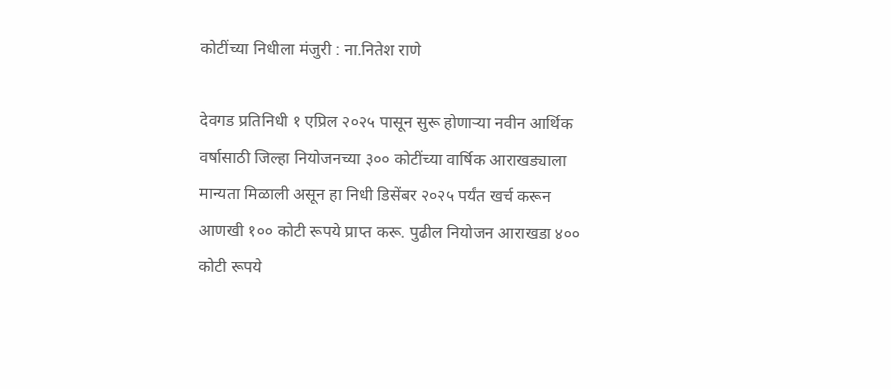कोटींच्या निधीला मंजुरी : ना.नितेश राणे

देवगड प्रतिनिधी १ एप्रिल २०२५ पासून सुरू होणाऱ्या नवीन आर्थिक वर्षासाठी जिल्हा नियोजनच्या ३०० कोटींच्या वार्षिक आराखड्याला मान्यता मिळाली असून हा निधी डिसेंबर २०२५ पर्यंत खर्च करून आणखी १०० कोटी रूपये प्राप्त करू. पुढील नियोजन आराखडा ४०० कोटी रूपये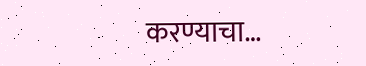करण्याचा…